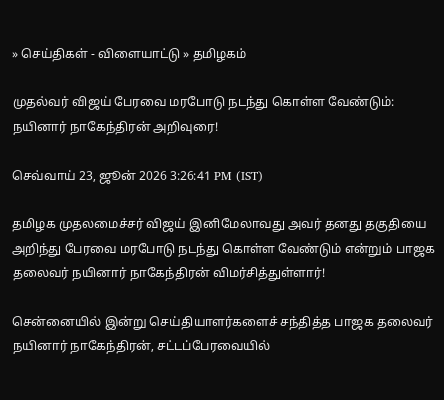» செய்திகள் - விளையாட்டு » தமிழகம்

முதல்வர் விஜய் பேரவை மரபோடு நடந்து கொள்ள வேண்டும்: நயினார் நாகேந்திரன் அறிவுரை!

செவ்வாய் 23, ஜூன் 2026 3:26:41 PM (IST)

தமிழக முதலமைச்சர் விஜய் இனிமேலாவது அவர் தனது தகுதியை அறிந்து பேரவை மரபோடு நடந்து கொள்ள வேண்டும் என்றும் பாஜக தலைவர் நயினார் நாகேந்திரன் விமர்சித்துள்ளார்!

சென்னையில் இன்று செய்தியாளர்களைச் சந்தித்த பாஜக தலைவர் நயினார் நாகேந்திரன், சட்டப்பேரவையில்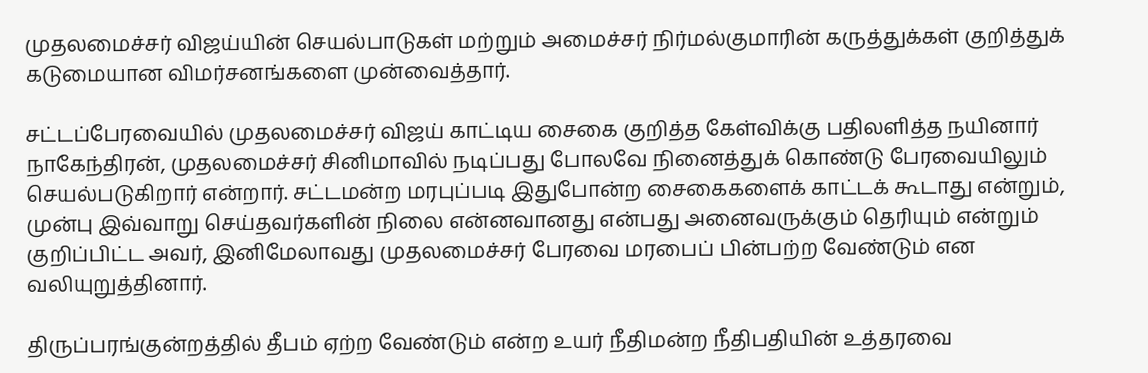முதலமைச்சர் விஜய்யின் செயல்பாடுகள் மற்றும் அமைச்சர் நிர்மல்குமாரின் கருத்துக்கள் குறித்துக் கடுமையான விமர்சனங்களை முன்வைத்தார்.

சட்டப்பேரவையில் முதலமைச்சர் விஜய் காட்டிய சைகை குறித்த கேள்விக்கு பதிலளித்த நயினார் நாகேந்திரன், முதலமைச்சர் சினிமாவில் நடிப்பது போலவே நினைத்துக் கொண்டு பேரவையிலும் செயல்படுகிறார் என்றார். சட்டமன்ற மரபுப்படி இதுபோன்ற சைகைகளைக் காட்டக் கூடாது என்றும், முன்பு இவ்வாறு செய்தவர்களின் நிலை என்னவானது என்பது அனைவருக்கும் தெரியும் என்றும் குறிப்பிட்ட அவர், இனிமேலாவது முதலமைச்சர் பேரவை மரபைப் பின்பற்ற வேண்டும் என வலியுறுத்தினார்.

திருப்பரங்குன்றத்தில் தீபம் ஏற்ற வேண்டும் என்ற உயர் நீதிமன்ற நீதிபதியின் உத்தரவை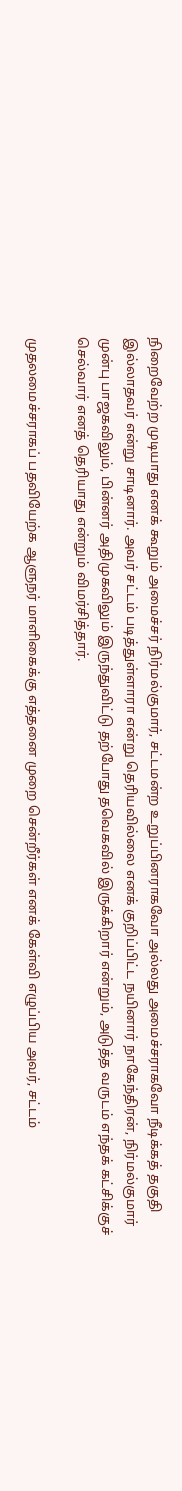நிறைவேற்ற முடியாது எனக் கூறும் அமைச்சர் நிர்மல்குமார், சட்டமன்ற உறுப்பினராகவோ அல்லது அமைச்சராகவோ நீடிக்கத் தகுதி இல்லாதவர் என்று சாடினார். அவர் சட்டம் படித்துள்ளாரா என்று தெரியவில்லை எனக் குறிப்பிட்ட நயினார் நாகேந்திரன், நிர்மல்குமார் முன்பு பாஜகவிலும், பின்னர் அதிமுகவிலும் இருந்துவிட்டு தற்போது தவெகவில் இருக்கிறார் என்றும், அடுத்த வருடம் எந்தக் கட்சிக்குச் செல்வார் எனத் தெரியாது என்றும் விமர்சித்தார்.

முதலமைச்சராகப் பதவியேற்க ஆளுநர் மாளிகைக்கு எத்தனை முறை சென்றீர்கள் எனக் கேள்வி எழுப்பிய அவர், சட்டம்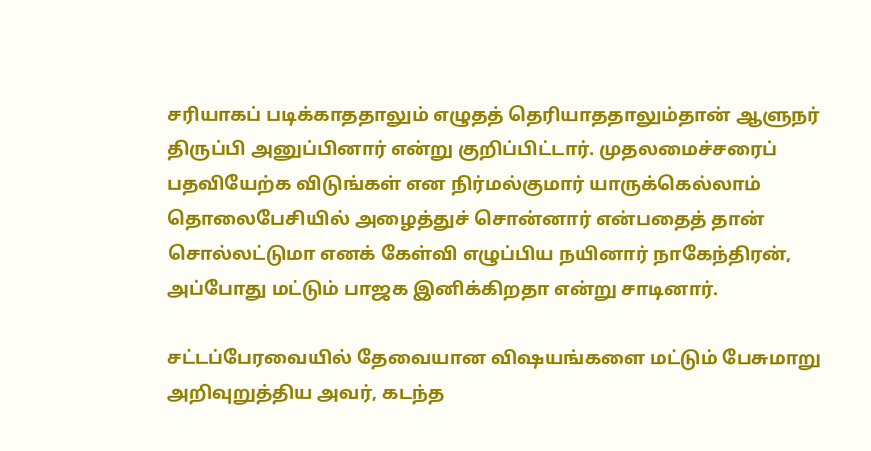சரியாகப் படிக்காததாலும் எழுதத் தெரியாததாலும்தான் ஆளுநர் திருப்பி அனுப்பினார் என்று குறிப்பிட்டார். முதலமைச்சரைப் பதவியேற்க விடுங்கள் என நிர்மல்குமார் யாருக்கெல்லாம் தொலைபேசியில் அழைத்துச் சொன்னார் என்பதைத் தான் சொல்லட்டுமா எனக் கேள்வி எழுப்பிய நயினார் நாகேந்திரன், அப்போது மட்டும் பாஜக இனிக்கிறதா என்று சாடினார்.

சட்டப்பேரவையில் தேவையான விஷயங்களை மட்டும் பேசுமாறு அறிவுறுத்திய அவர், கடந்த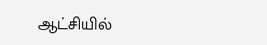ஆட்சியில்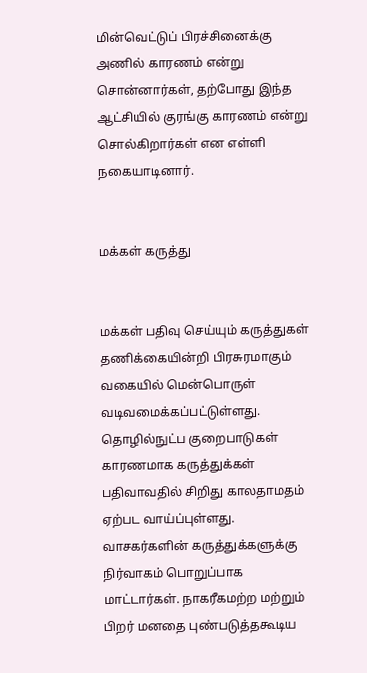மின்வெட்டுப் பிரச்சினைக்கு அணில் காரணம் என்று சொன்னார்கள், தற்போது இந்த ஆட்சியில் குரங்கு காரணம் என்று சொல்கிறார்கள் என எள்ளி நகையாடினார்.


மக்கள் கருத்து


மக்கள் பதிவு செய்யும் கருத்துகள் தணிக்கையின்றி பிரசுரமாகும் வகையில் மென்பொருள் வடிவமைக்கப்பட்டுள்ளது. தொழில்நுட்ப குறைபாடுகள் காரணமாக கருத்துக்கள் பதிவாவதில் சிறிது காலதாமதம் ஏற்பட வாய்ப்புள்ளது. வாசகர்களின் கருத்துக்களுக்கு நிர்வாகம் பொறுப்பாக மாட்டார்கள். நாகரீகமற்ற மற்றும் பிறர் மனதை புண்படுத்தகூடிய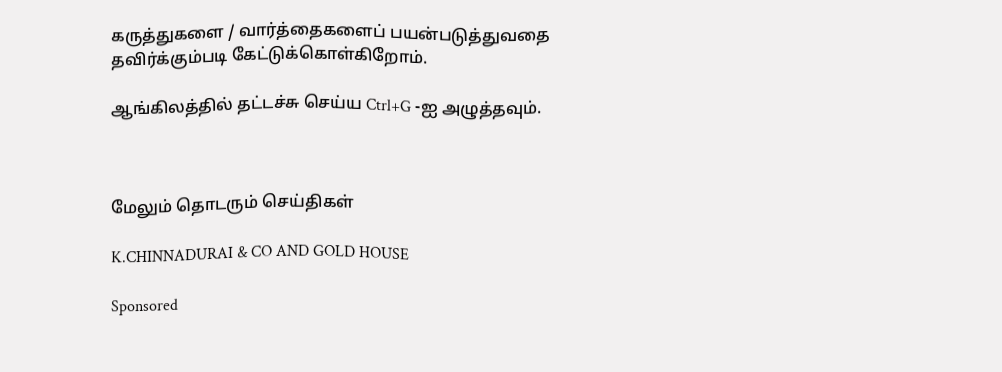கருத்துகளை / வார்த்தைகளைப் பயன்படுத்துவதை தவிர்க்கும்படி கேட்டுக்கொள்கிறோம்.

ஆங்கிலத்தில் தட்டச்சு செய்ய Ctrl+G -ஐ அழுத்தவும்.



மேலும் தொடரும் செய்திகள்

K.CHINNADURAI & CO AND GOLD HOUSE

Sponsored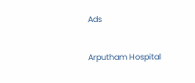Ads

Arputham Hospital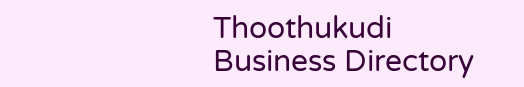Thoothukudi Business Directory